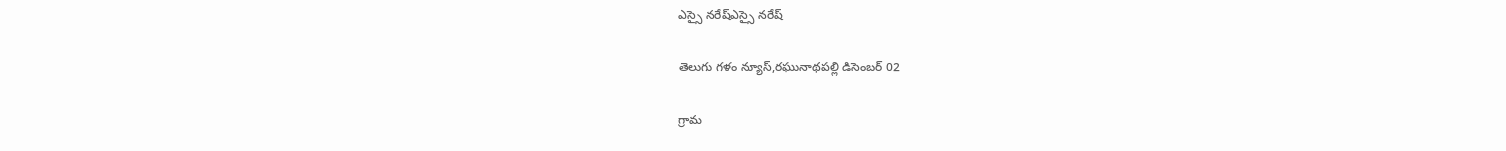ఎస్సై నరేష్ఎస్సై నరేష్

తెలుగు గళం న్యూస్,రఘునాథపల్లి డిసెంబర్ 02

గ్రామ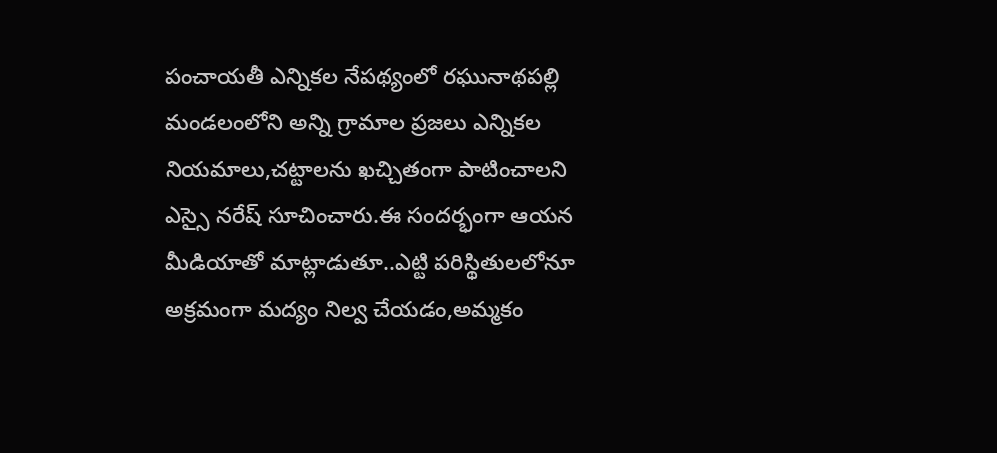పంచాయతీ ఎన్నికల నేపథ్యంలో రఘునాథపల్లి మండలంలోని అన్ని గ్రామాల ప్రజలు ఎన్నికల నియమాలు,చట్టాలను ఖచ్చితంగా పాటించాలని ఎస్సై నరేష్ సూచించారు.ఈ సందర్భంగా ఆయన మీడియాతో మాట్లాడుతూ..ఎట్టి పరిస్థితులలోనూ అక్రమంగా మద్యం నిల్వ చేయడం,అమ్మకం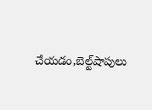చేయడం,బెల్ట్‌షాపులు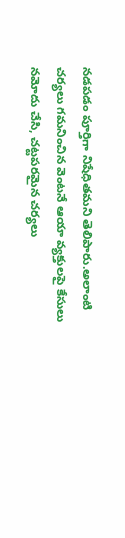నడపడం పూర్తిగా నిషేధితమని తెలిపారు.అలాంటి చర్యలు గమనించిన వెంటనే ఆయా వ్యక్తులపై కేసులు నమోదు చేసి, చట్టపరమైన చర్యలు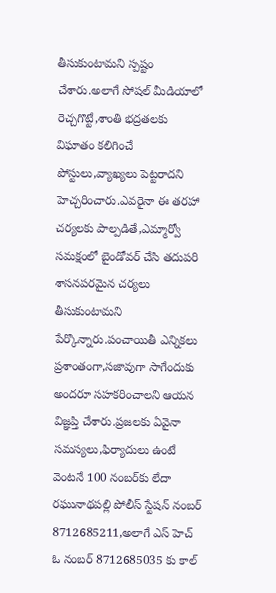తీసుకుంటామని స్పష్టం చేశారు.అలాగే సోషల్ మీడియాలో రెచ్చగొట్టే,శాంతి భద్రతలకు విఘాతం కలిగించే పోస్టులు,వ్యాఖ్యలు పెట్టరాదని హెచ్చరించారు.ఎవరైనా ఈ తరహా చర్యలకు పాల్పడితే,ఎమ్మార్వో సమక్షంలో బైండోవర్ చేసి తదుపరి శాసనపరమైన చర్యలు తీసుకుంటామని పేర్కొన్నారు.పంచాయితీ ఎన్నికలు ప్రశాంతంగా,సజావుగా సాగేందుకు అందరూ సహకరించాలని ఆయన విజ్ఞప్తి చేశారు.ప్రజలకు ఏవైనా సమస్యలు,ఫిర్యాదులు ఉంటే వెంటనే 100 నంబర్‌కు లేదా రఘునాథపల్లి పోలీస్ స్టేషన్‌ నంబర్ 8712685211,అలాగే ఎస్‌ హెచ్‌ ఓ నంబర్ 8712685035 కు కాల్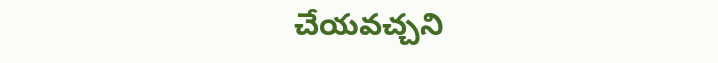చేయవచ్చని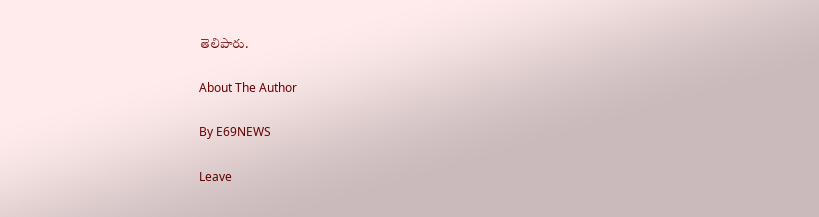తెలిపారు.

About The Author

By E69NEWS

Leave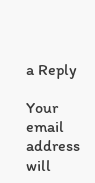a Reply

Your email address will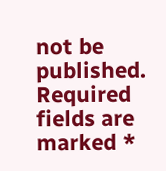not be published. Required fields are marked *